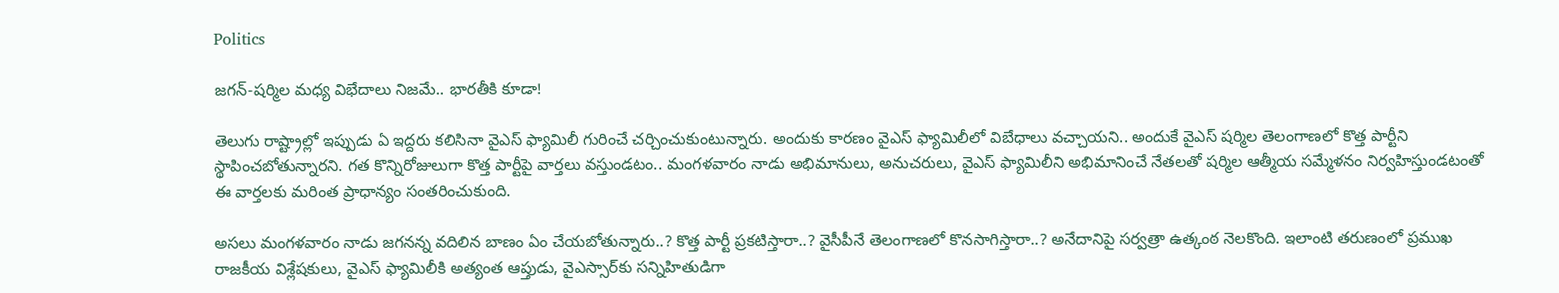Politics

జగన్-షర్మిల మధ్య విభేదాలు నిజమే.. భారతీకి కూడా!

తెలుగు రాష్ట్రాల్లో ఇప్పుడు ఏ ఇద్దరు కలిసినా వైఎస్ ఫ్యామిలీ గురించే చర్చించుకుంటున్నారు. అందుకు కారణం వైఎస్ ఫ్యామిలీలో విబేధాలు వచ్చాయని.. అందుకే వైఎస్ షర్మిల తెలంగాణలో కొత్త పార్టీని స్థాపించబోతున్నారని. గత కొన్నిరోజులుగా కొత్త పార్టీపై వార్తలు వస్తుండటం.. మంగళవారం నాడు అభిమానులు, అనుచరులు, వైఎస్ ఫ్యామిలీని అభిమానించే నేతలతో షర్మిల ఆత్మీయ సమ్మేళనం నిర్వహిస్తుండటంతో ఈ వార్తలకు మరింత ప్రాధాన్యం సంతరించుకుంది.

అసలు మంగళవారం నాడు జగనన్న వదిలిన బాణం ఏం చేయబోతున్నారు..? కొత్త పార్టీ ప్రకటిస్తారా..? వైసీపీనే తెలంగాణలో కొనసాగిస్తారా..? అనేదానిపై సర్వత్రా ఉత్కంఠ నెలకొంది. ఇలాంటి తరుణంలో ప్రముఖ రాజకీయ విశ్లేషకులు, వైఎస్ ఫ్యామిలీకి అత్యంత ఆప్తుడు, వైఎస్సార్‌కు సన్నిహితుడిగా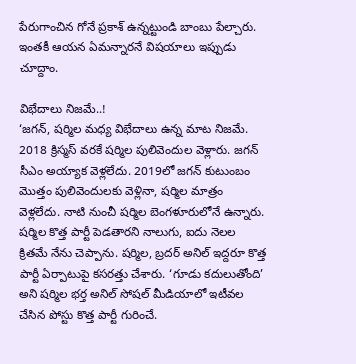పేరుగాంచిన గోనే ప్రకాశ్ ఉన్నట్టుండి బాంబు పేల్చారు. ఇంతకీ ఆయన ఏమన్నారనే విషయాలు ఇప్పుడు చూద్దాం.

విభేదాలు నిజమే..!
‘జగన్, షర్మిల మధ్య విభేదాలు ఉన్న మాట నిజమే. 2018 క్రిస్మస్ వరకే షర్మిల పులివెందుల వెళ్లారు. జగన్ సీఎం అయ్యాక వెళ్లలేదు. 2019లో జగన్ కుటుంబం మొత్తం పులివెందులకు వెళ్లినా, షర్మిల మాత్రం వెళ్లలేదు. నాటి నుంచీ షర్మిల బెంగళూరులోనే ఉన్నారు. షర్మిల కొత్త పార్టీ పెడతారని నాలుగు, ఐదు నెలల క్రితమే నేను చెప్పాను. షర్మిల, బ్రదర్ అనిల్ ఇద్దరూ కొత్త పార్టీ ఏర్పాటుపై కసరత్తు చేశారు. ‘గూడు కదులుతోంది’ అని షర్మిల భర్త అనిల్ సోషల్ మీడియాలో ఇటీవల చేసిన పోస్టు కొత్త పార్టీ గురించే.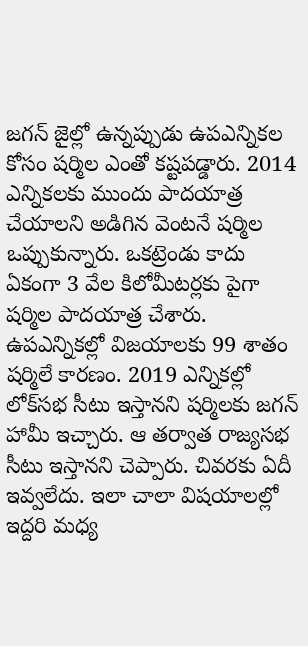జగన్ జైల్లో ఉన్నప్పుడు ఉపఎన్నికల కోసం షర్మిల ఎంతో కష్టపడ్డారు. 2014 ఎన్నికలకు ముందు పాదయాత్ర చేయాలని అడిగిన వెంటనే షర్మిల ఒప్పుకున్నారు. ఒకట్రెండు కాదు ఏకంగా 3 వేల కిలోమీటర్లకు పైగా షర్మిల పాదయాత్ర చేశారు. ఉపఎన్నికల్లో విజయాలకు 99 శాతం షర్మిలే కారణం. 2019 ఎన్నికల్లో లోక్‌సభ సీటు ఇస్తానని షర్మిలకు జగన్ హామీ ఇచ్చారు. ఆ తర్వాత రాజ్యసభ సీటు ఇస్తానని చెప్పారు. చివరకు ఏదీ ఇవ్వలేదు. ఇలా చాలా విషయాలల్లో ఇద్దరి మధ్య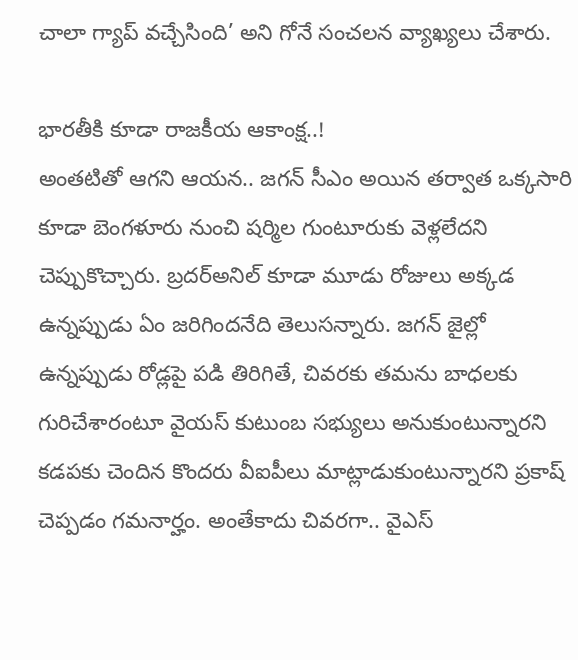చాలా గ్యాప్ వచ్చేసింది’ అని గోనే సంచలన వ్యాఖ్యలు చేశారు.

భారతీకి కూడా రాజకీయ ఆకాంక్ష..!
అంతటితో ఆగని ఆయన.. జగన్ సీఎం అయిన తర్వాత ఒక్కసారి కూడా బెంగళూరు నుంచి షర్మిల గుంటూరుకు వెళ్లలేదని చెప్పుకొచ్చారు. బ్రదర్అనిల్ కూడా మూడు రోజులు అక్కడ ఉన్నప్పుడు ఏం జరిగిందనేది తెలుసన్నారు. జగన్ జైల్లో ఉన్నప్పుడు రోడ్లపై పడి తిరిగితే, చివరకు తమను బాధలకు గురిచేశారంటూ వైయస్ కుటుంబ సభ్యులు అనుకుంటున్నారని కడపకు చెందిన కొందరు వీఐపీలు మాట్లాడుకుంటున్నారని ప్రకాష్ చెప్పడం గమనార్హం. అంతేకాదు చివరగా.. వైఎస్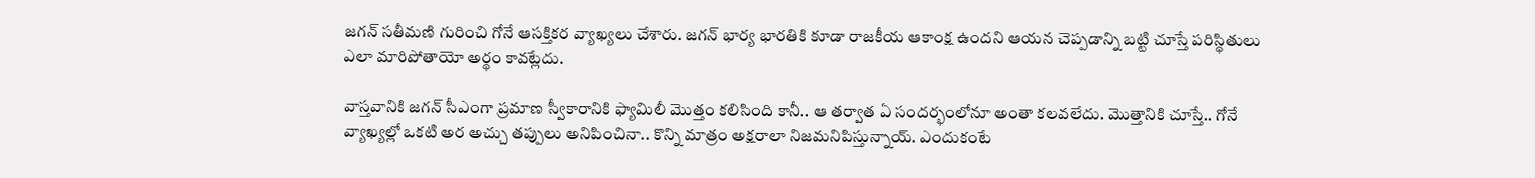జగన్ సతీమణి గురించి గోనే ఆసక్తికర వ్యాఖ్యలు చేశారు. జగన్ భార్య భారతికి కూడా రాజకీయ ఆకాంక్ష ఉందని ఆయన చెప్పడాన్ని బట్టి చూస్తే పరిస్థితులు ఎలా మారిపోతాయో అర్థం కావట్లేదు.

వాస్తవానికి జగన్ సీఎంగా ప్రమాణ స్వీకారానికి ఫ్యామిలీ మొత్తం కలిసింది కానీ.. ఆ తర్వాత ఏ సందర్భంలోనూ అంతా కలవలేదు. మొత్తానికి చూస్తే.. గోనే వ్యాఖ్యల్లో ఒకటి అర అచ్చు తప్పులు అనిపించినా.. కొన్ని మాత్రం అక్షరాలా నిజమనిపిస్తున్నాయ్. ఎందుకంటే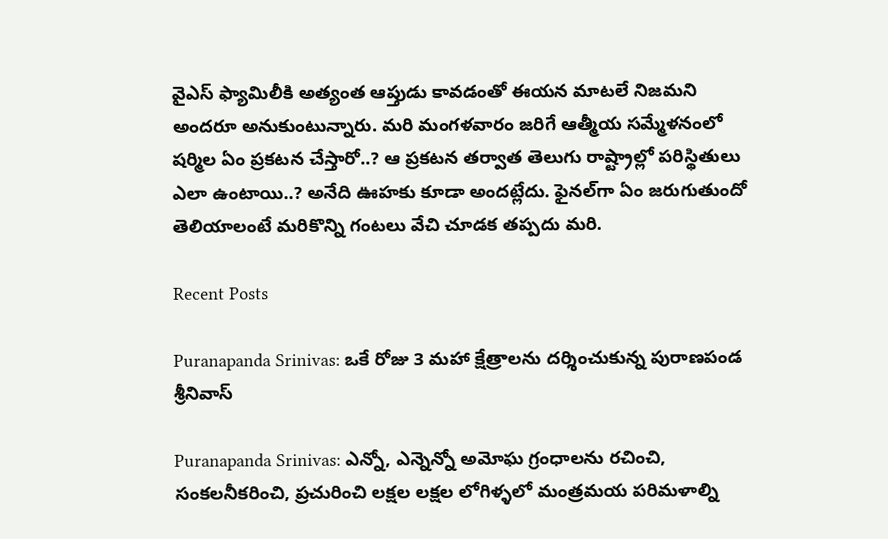వైఎస్ ఫ్యామిలీకి అత్యంత ఆప్తుడు కావడంతో ఈయన మాటలే నిజమని అందరూ అనుకుంటున్నారు. మరి మంగళవారం జరిగే ఆత్మీయ సమ్మేళనంలో షర్మిల ఏం ప్రకటన చేస్తారో..? ఆ ప్రకటన తర్వాత తెలుగు రాష్ట్రాల్లో పరిస్థితులు ఎలా ఉంటాయి..? అనేది ఊహకు కూడా అందట్లేదు. ఫైనల్‌గా ఏం జరుగుతుందో తెలియాలంటే మరికొన్ని గంటలు వేచి చూడక తప్పదు మరి.

Recent Posts

Puranapanda Srinivas: ఒకే రోజు 3 మహా క్షేత్రాలను దర్శించుకున్న పురాణపండ శ్రీనివాస్

Puranapanda Srinivas: ఎన్నో, ఎన్నెన్నో అమోఘ గ్రంధాలను రచించి, సంకలనీకరించి, ప్రచురించి లక్షల లక్షల లోగిళ్ళలో మంత్రమయ పరిమళాల్ని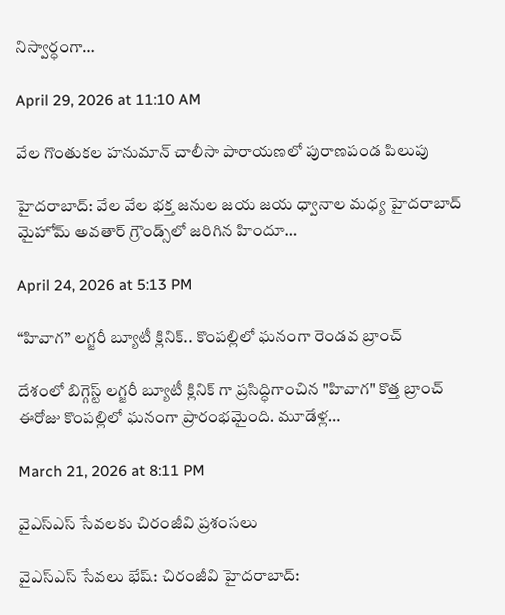నిస్వార్ధంగా…

April 29, 2026 at 11:10 AM

వేల గొంతుకల హనుమాన్ చాలీసా పారాయణలో పురాణపండ పిలుపు

హైదరాబాద్: వేల వేల భక్త జనుల జయ జయ ధ్వానాల మధ్య హైదరాబాద్ మైహోమ్ అవతార్ గ్రౌండ్స్‌లో జరిగిన హిందూ…

April 24, 2026 at 5:13 PM

“హివాగ” లగ్జరీ బ్యూటీ క్లినిక్.. కొంపల్లిలో ఘనంగా రెండవ బ్రాంచ్

దేశంలో బిగ్గెస్ట్ లగ్జరీ బ్యూటీ క్లినిక్ గా ప్రసిద్ధిగాంచిన "హివాగ" కొత్త బ్రాంచ్ ఈరోజు కొంపల్లిలో ఘనంగా ప్రారంభమైంది. మూడేళ్ల…

March 21, 2026 at 8:11 PM

వైఎస్ఎస్ సేవలకు చిరంజీవి ప్రశంసలు

వైఎస్ఎస్ సేవలు భేష్: చిరంజీవి హైదరాబాద్: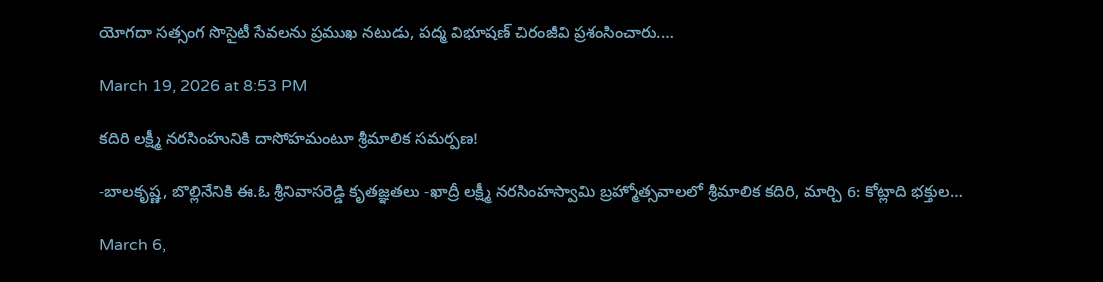యోగదా సత్సంగ సొసైటీ సేవలను ప్రముఖ నటుడు, పద్మ విభూషణ్ చిరంజీవి ప్రశంసించారు.…

March 19, 2026 at 8:53 PM

కదిరి లక్ష్మీ నరసింహునికి దాసోహమంటూ శ్రీమాలిక సమర్పణ!

-బాలకృష్ణ, బొల్లినేనికి ఈ.ఓ శ్రీనివాసరెడ్డి కృతజ్ఞతలు -ఖాద్రీ లక్ష్మీ నరసింహస్వామి బ్రహ్మోత్సవాలలో శ్రీమాలిక కదిరి, మార్చి 6: కోట్లాది భక్తుల…

March 6,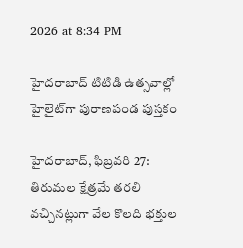2026 at 8:34 PM

హైదరాబాద్ టిటిడి ఉత్సవాల్లో హైలైట్‌గా పురాణపండ పుస్తకం

హైదరాబాద్, ఫిబ్రవరి 27: తిరుమల క్షేత్రమే తరలి వచ్చినట్లుగా వేల కొలది భక్తుల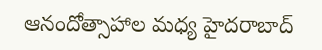ఆనందోత్సాహాల మధ్య హైదరాబాద్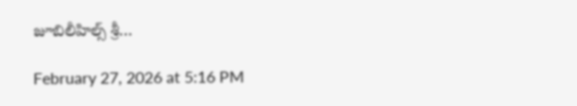జూబిలీహిల్స్ శ్రీ…

February 27, 2026 at 5:16 PM